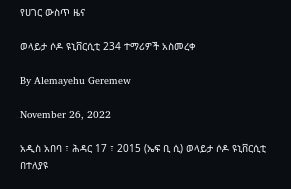የሀገር ውስጥ ዜና

ወላይታ ሶዶ ዩኒቨርሲቲ 234 ተማሪዎች አስመረቀ

By Alemayehu Geremew

November 26, 2022

አዲስ አበባ ፣ ሕዳር 17 ፣ 2015 (ኤፍ ቢ ሲ) ወላይታ ሶዶ ዩኒቨርሲቲ በተለያዩ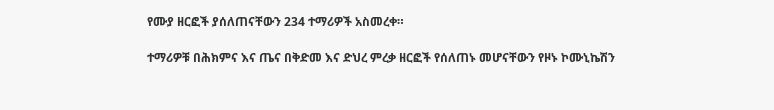የሙያ ዘርፎች ያሰለጠናቸውን 234 ተማሪዎች አስመረቀ።

ተማሪዎቹ በሕክምና እና ጤና በቅድመ እና ድህረ ምረቃ ዘርፎች የሰለጠኑ መሆናቸውን የዞኑ ኮሙኒኬሽን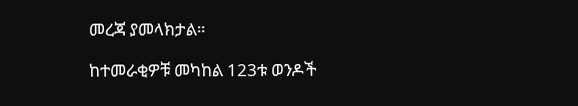መረጃ ያመላክታል።

ከተመራቂዎቹ መካከል 123ቱ ወንዶች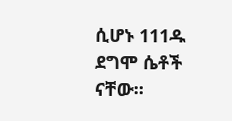ሲሆኑ 111ዱ ደግሞ ሴቶች ናቸው።